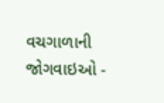વચગાળાની જોગવાઇઓ -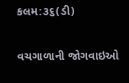કલમ:૩૬(ડી)

વચગાળાની જોગવાઇઓ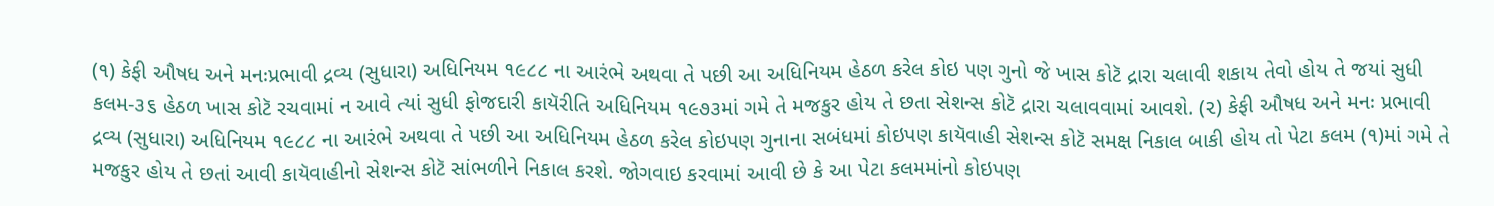(૧) કેફી ઔષધ અને મનઃપ્રભાવી દ્રવ્ય (સુધારા) અધિનિયમ ૧૯૮૮ ના આરંભે અથવા તે પછી આ અધિનિયમ હેઠળ કરેલ કોઇ પણ ગુનો જે ખાસ કોટૅ દ્રારા ચલાવી શકાય તેવો હોય તે જયાં સુધી કલમ-૩૬ હેઠળ ખાસ કોટૅ રચવામાં ન આવે ત્યાં સુધી ફોજદારી કાયૅરીતિ અધિનિયમ ૧૯૭૩માં ગમે તે મજકુર હોય તે છતા સેશન્સ કોટૅ દ્રારા ચલાવવામાં આવશે. (૨) કેફી ઔષધ અને મનઃ પ્રભાવી દ્રવ્ય (સુધારા) અધિનિયમ ૧૯૮૮ ના આરંભે અથવા તે પછી આ અધિનિયમ હેઠળ કરેલ કોઇપણ ગુનાના સબંધમાં કોઇપણ કાયૅવાહી સેશન્સ કોટૅ સમક્ષ નિકાલ બાકી હોય તો પેટા કલમ (૧)માં ગમે તે મજકુર હોય તે છતાં આવી કાયૅવાહીનો સેશન્સ કોટૅ સાંભળીને નિકાલ કરશે. જોગવાઇ કરવામાં આવી છે કે આ પેટા કલમમાંનો કોઇપણ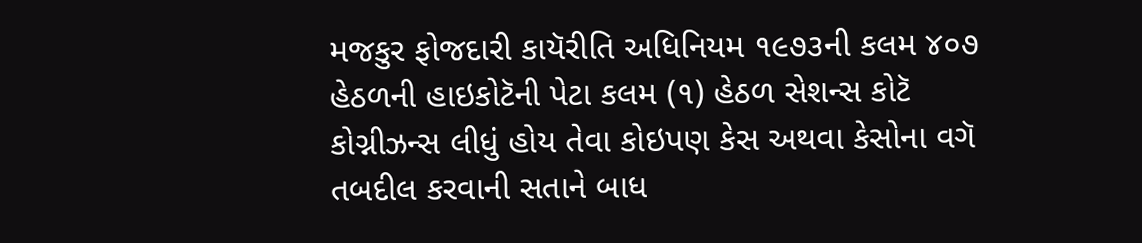મજકુર ફોજદારી કાયૅરીતિ અધિનિયમ ૧૯૭૩ની કલમ ૪૦૭ હેઠળની હાઇકોટૅની પેટા કલમ (૧) હેઠળ સેશન્સ કોટૅ કોગ્નીઝન્સ લીધું હોય તેવા કોઇપણ કેસ અથવા કેસોના વગૅ તબદીલ કરવાની સતાને બાધ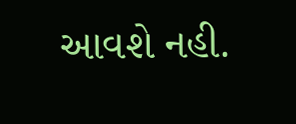આવશે નહી.